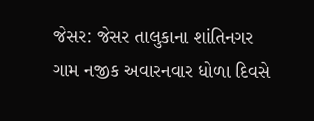જેસર: જેસર તાલુકાના શાંતિનગર ગામ નજીક અવારનવાર ધોળા દિવસે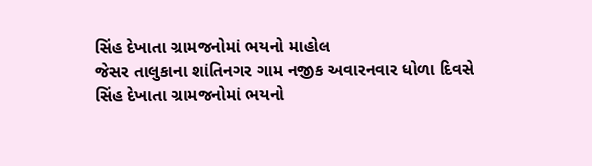સિંહ દેખાતા ગ્રામજનોમાં ભયનો માહોલ
જેસર તાલુકાના શાંતિનગર ગામ નજીક અવારનવાર ધોળા દિવસે સિંહ દેખાતા ગ્રામજનોમાં ભયનો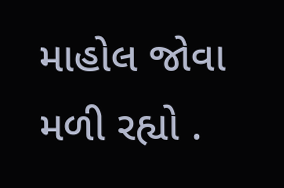માહોલ જોવા મળી રહ્યો .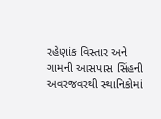રહેણાંક વિસ્તાર અને ગામની આસપાસ સિંહની અવરજવરથી સ્થાનિકોમાં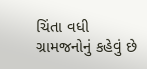ચિંતા વધી ગ્રામજનોનું કહેવું છે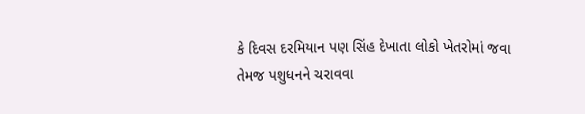કે દિવસ દરમિયાન પણ સિંહ દેખાતા લોકો ખેતરોમાં જવા તેમજ પશુધનને ચરાવવા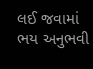લઈ જવામાં ભય અનુભવી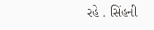રહે . સિંહની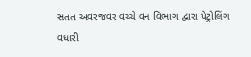સતત અવરજવર વચ્ચે વન વિભાગ દ્વારા પેટ્રોલિંગ વધારી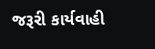જરૂરી કાર્યવાહી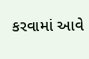કરવામાં આવે